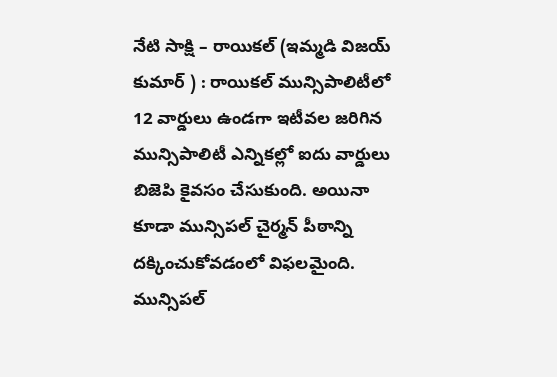నేటి సాక్షి – రాయికల్ (ఇమ్మడి విజయ్ కుమార్ ) : రాయికల్ మున్సిపాలిటీలో 12 వార్డులు ఉండగా ఇటీవల జరిగిన మున్సిపాలిటీ ఎన్నికల్లో ఐదు వార్డులు బిజెపి కైవసం చేసుకుంది. అయినా కూడా మున్సిపల్ చైర్మన్ పీఠాన్ని దక్కించుకోవడంలో విఫలమైంది. మున్సిపల్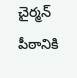చైర్మన్ పీఠానికి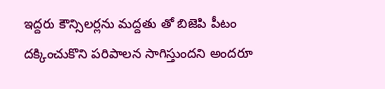ఇద్దరు కౌన్సిలర్లను మద్దతు తో బిజెపి పీటం దక్కించుకొని పరిపాలన సాగిస్తుందని అందరూ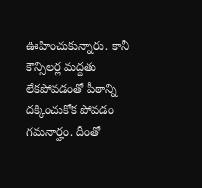ఊహించుకున్నారు. కానీ కౌన్సిలర్ల మద్దతు లేకపోవడంతో పీఠాన్ని దక్కించుకోక పోవడం గమనార్హం. దీంతో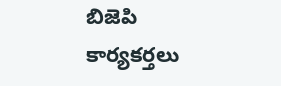బిజెపి కార్యకర్తలు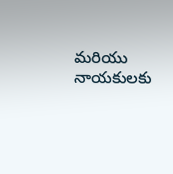మరియు నాయకులకు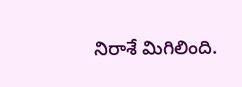నిరాశే మిగిలింది.